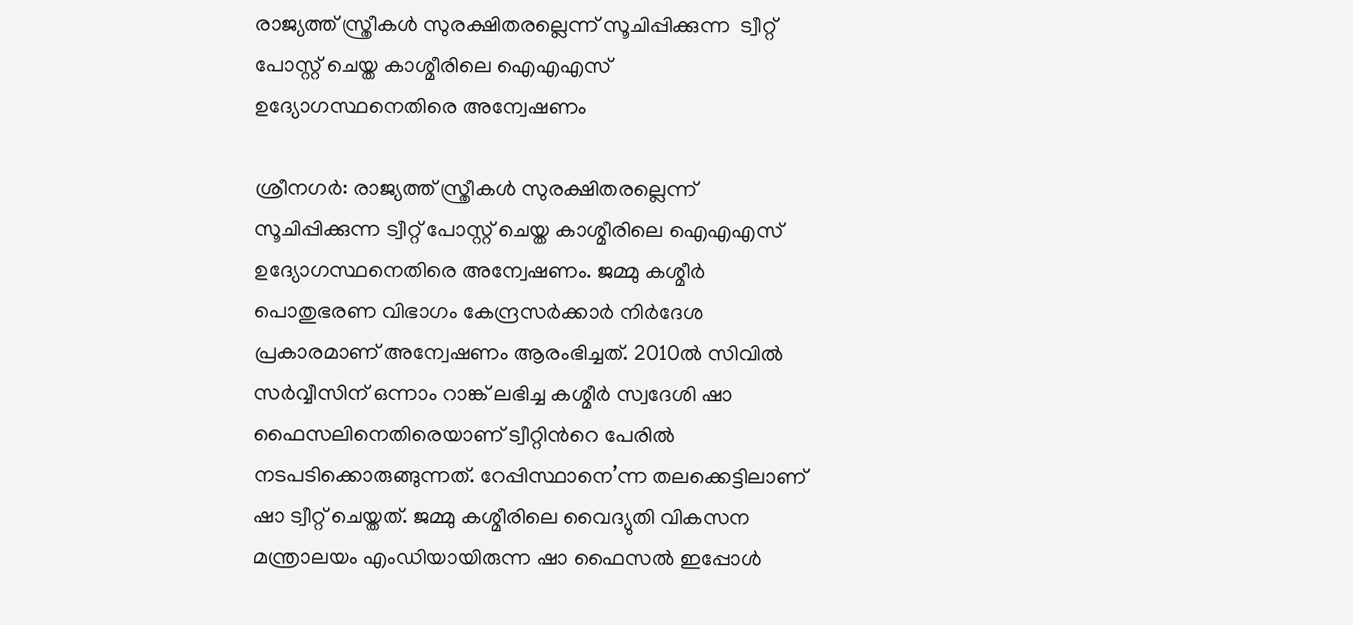രാജ്യത്ത് സ്ത്രീകള്‍ സുരക്ഷിതരല്ലെന്ന് സൂചിപ്പിക്കുന്ന  ട്വീറ്റ് പോസ്റ്റ് ചെയ്ത കാശ്മീരിലെ ഐഎഎസ് ഉദ്യോഗസ്ഥനെതിരെ അന്വേഷണം

ശ്രീനഗർ: രാജ്യത്ത് സ്ത്രീകള്‍ സുരക്ഷിതരല്ലെന്ന് സൂചിപ്പിക്കുന്ന ട്വീറ്റ് പോസ്റ്റ് ചെയ്ത കാശ്മീരിലെ ഐഎഎസ് ഉദ്യോഗസ്ഥനെതിരെ അന്വേഷണം. ജമ്മു കശ്മീര്‍ പൊതുഭരണ വിഭാഗം കേന്ദ്രസര്‍ക്കാര്‍ നിര്‍ദേശ പ്രകാരമാണ് അന്വേഷണം ആരംഭിച്ചത്. 2010ൽ സിവില്‍ സര്‍വ്വീസിന് ഒന്നാം റാങ്ക് ലഭിച്ച കശ്മീര്‍ സ്വദേശി ഷാ ഫൈസലിനെതിരെയാണ് ട്വീറ്റിന്‍റെ പേരില്‍ നടപടിക്കൊരുങ്ങുന്നത്. റേപ്പിസ്ഥാനെ’ന്ന തലക്കെട്ടിലാണ് ഷാ ട്വീറ്റ് ചെയ്തത്. ജമ്മു കശ്മീരിലെ വൈദ്യുതി വികസന മന്ത്രാലയം എംഡിയായിരുന്ന ഷാ ഫൈസല്‍ ഇപ്പോള്‍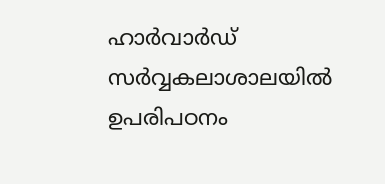ഹാര്‍വാര്‍ഡ് സര്‍വ്വകലാശാലയില്‍ ഉപരിപഠനം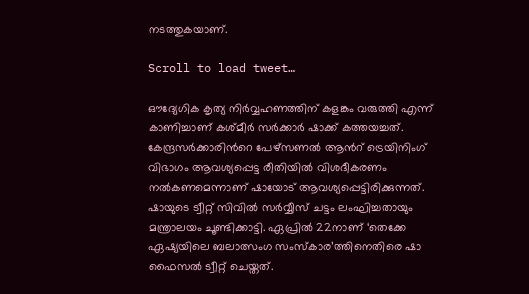നടത്തുകയാണ്.

Scroll to load tweet…

ഔദ്യേഗിക കൃത്യ നിർവ്വഹണത്തിന് കളങ്കം വരുത്തി എന്ന് കാണിച്ചാണ് കശ്മീര്‍ സര്‍ക്കാര്‍ ഷാക്ക് കത്തയച്ചത്. കേന്ദ്രസര്‍ക്കാരിന്‍റെ പേഴ്‌സണല്‍ ആന്‍റ് ട്രെയിനിംഗ് വിഭാഗം ആവശ്യപ്പെട്ട രീതിയിൽ വിശദീകരണം നല്‍കണമെന്നാണ് ഷായോട് ആവശ്യപ്പെട്ടിരിക്കുന്നത്. ഷായുടെ ട്വീറ്റ് സിവില്‍ സര്‍വ്വീസ് ചട്ടം ലംഘിച്ചതായും മന്ത്രാലയം ചൂണ്ടിക്കാട്ടി. ഏപ്രില്‍ 22നാണ് ‘തെക്കേ ഏഷ്യയിലെ ബലാത്സംഗ സംസ്‌കാര’ത്തിനെതിരെ ഷാ ഫൈസല്‍ ട്വീറ്റ് ചെയ്തത്.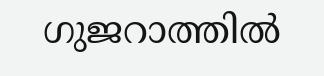ഗുജറാത്തില്‍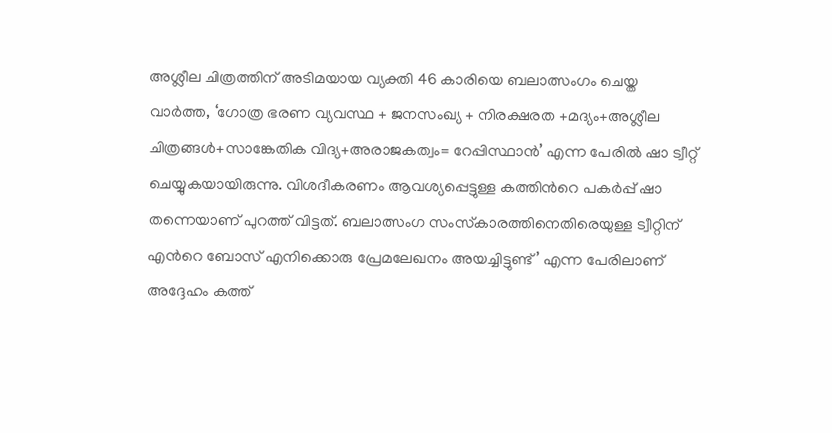അശ്ലീല ചിത്രത്തിന് അടിമയായ വ്യക്തി 46 കാരിയെ ബലാത്സംഗം ചെയ്ത വാര്‍ത്ത, ‘ഗോത്ര ഭരണ വ്യവസ്ഥ + ജനസംഖ്യ + നിരക്ഷരത +മദ്യം+അശ്ലീല ചിത്രങ്ങള്‍+സാങ്കേതിക വിദ്യ+അരാജകത്വം= റേപ്പിസ്ഥാന്‍’ എന്ന പേരില്‍ ഷാ ട്വീറ്റ് ചെയ്യുകയായിരുന്നു. വിശദീകരണം ആവശ്യപ്പെട്ടുള്ള കത്തിന്‍റെ പകർപ്പ് ഷാ തന്നെയാണ് പുറത്ത് വിട്ടത്. ബലാത്സംഗ സംസ്‌കാരത്തിനെതിരെയുള്ള ട്വീറ്റിന് എന്‍റെ ബോസ് എനിക്കൊരു പ്രേമലേഖനം അയച്ചിട്ടുണ്ട്’ എന്ന പേരിലാണ് അദ്ദേഹം കത്ത്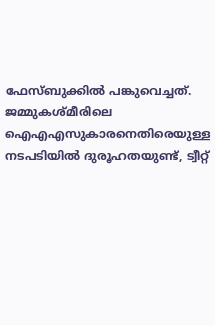ഫേസ്ബുക്കിൽ പങ്കുവെച്ചത്. ജമ്മുകശ്മീരിലെ ഐഎഎസുകാരനെതിരെയുള്ള നടപടിയില്‍ ദുരൂഹതയുണ്ട്, ട്വീറ്റ്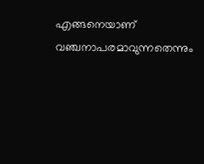എങ്ങനെയാണ് വഞ്ചനാപരമാവുന്നതെന്നും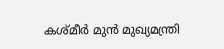കശ്മീര്‍ മുന്‍ മുഖ്യമന്ത്രി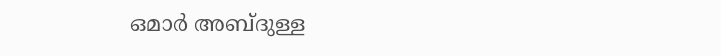ഒമാര്‍ അബ്ദുള്ള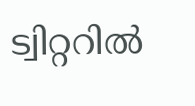ട്വിറ്ററില്‍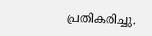പ്രതികരിച്ചു.